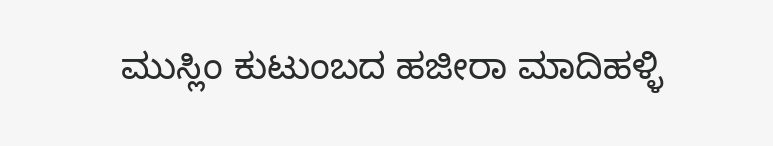ಮುಸ್ಲಿಂ ಕುಟುಂಬದ ಹಜೀರಾ ಮಾದಿಹಳ್ಳಿ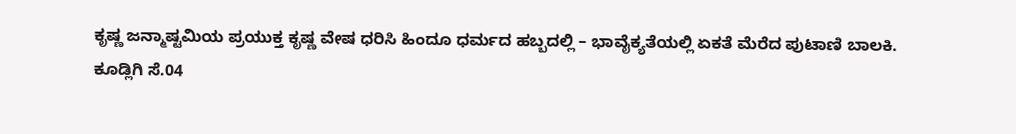ಕೃಷ್ಣ ಜನ್ಮಾಷ್ಟಮಿಯ ಪ್ರಯುಕ್ತ ಕೃಷ್ಣ ವೇಷ ಧರಿಸಿ ಹಿಂದೂ ಧರ್ಮದ ಹಬ್ಬದಲ್ಲಿ – ಭಾವೈಕ್ಯತೆಯಲ್ಲಿ ಏಕತೆ ಮೆರೆದ ಪುಟಾಣಿ ಬಾಲಕಿ.
ಕೂಡ್ಲಿಗಿ ಸೆ.04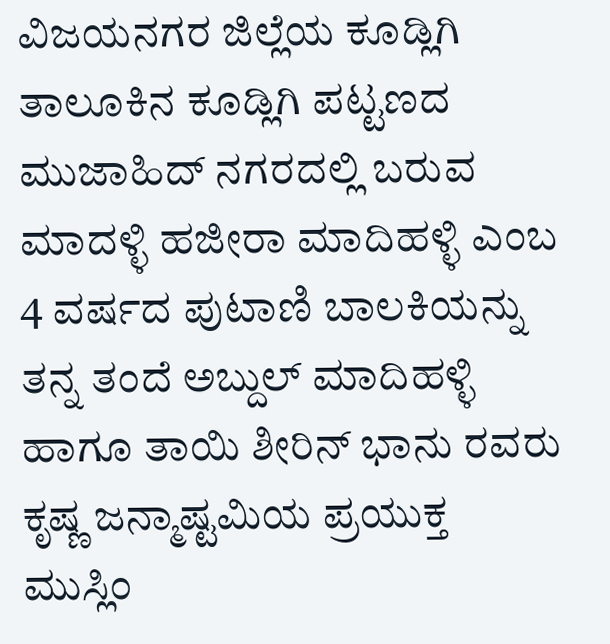ವಿಜಯನಗರ ಜಿಲ್ಲೆಯ ಕೂಡ್ಲಿಗಿ ತಾಲೂಕಿನ ಕೂಡ್ಲಿಗಿ ಪಟ್ಟಣದ ಮುಜಾಹಿದ್ ನಗರದಲ್ಲಿ ಬರುವ ಮಾದಳ್ಳಿ ಹಜೀರಾ ಮಾದಿಹಳ್ಳಿ ಎಂಬ 4 ವರ್ಷದ ಪುಟಾಣಿ ಬಾಲಕಿಯನ್ನು ತನ್ನ ತಂದೆ ಅಬ್ದುಲ್ ಮಾದಿಹಳ್ಳಿ ಹಾಗೂ ತಾಯಿ ಶೀರಿನ್ ಭಾನು ರವರು ಕೃಷ್ಣ ಜನ್ಮಾಷ್ಟಮಿಯ ಪ್ರಯುಕ್ತ ಮುಸ್ಲಿಂ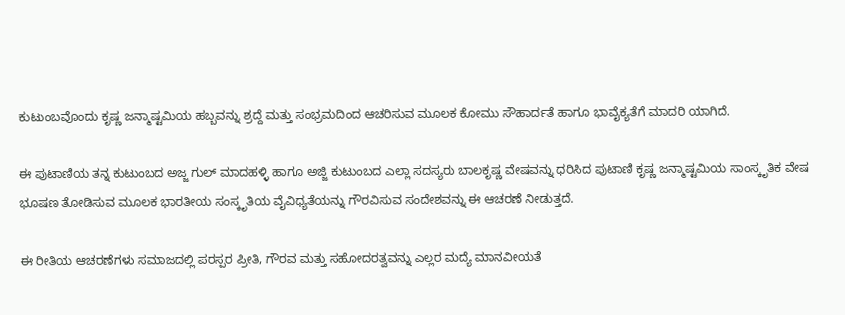ಕುಟುಂಬವೊಂದು ಕೃಷ್ಣ ಜನ್ಮಾಷ್ಟಮಿಯ ಹಬ್ಬವನ್ನು ಶ್ರದ್ದೆ ಮತ್ತು ಸಂಭ್ರಮದಿಂದ ಆಚರಿಸುವ ಮೂಲಕ ಕೋಮು ಸೌಹಾರ್ದತೆ ಹಾಗೂ ಭಾವೈಕ್ಯತೆಗೆ ಮಾದರಿ ಯಾಗಿದೆ.

ಈ ಪುಟಾಣಿಯ ತನ್ನ ಕುಟುಂಬದ ಅಜ್ಜ ಗುಲ್ ಮಾದಹಳ್ಳಿ ಹಾಗೂ ಅಜ್ಜಿ ಕುಟುಂಬದ ಎಲ್ಲಾ ಸದಸ್ಯರು ಬಾಲಕೃಷ್ಣ ವೇಷವನ್ನು ಧರಿಸಿದ ಪುಟಾಣಿ ಕೃಷ್ಣ ಜನ್ಮಾಷ್ಟಮಿಯ ಸಾಂಸ್ಕೃತಿಕ ವೇಷ ಭೂಷಣ ತೋಡಿಸುವ ಮೂಲಕ ಭಾರತೀಯ ಸಂಸ್ಕೃತಿಯ ವೈವಿಧ್ಯತೆಯನ್ನು ಗೌರವಿಸುವ ಸಂದೇಶವನ್ನು ಈ ಆಚರಣೆ ನೀಡುತ್ತದೆ.

ಈ ರೀತಿಯ ಆಚರಣೆಗಳು ಸಮಾಜದಲ್ಲಿ ಪರಸ್ಪರ ಪ್ರೀತಿ, ಗೌರವ ಮತ್ತು ಸಹೋದರತ್ವವನ್ನು ಎಲ್ಲರ ಮದ್ಯೆ ಮಾನವೀಯತೆ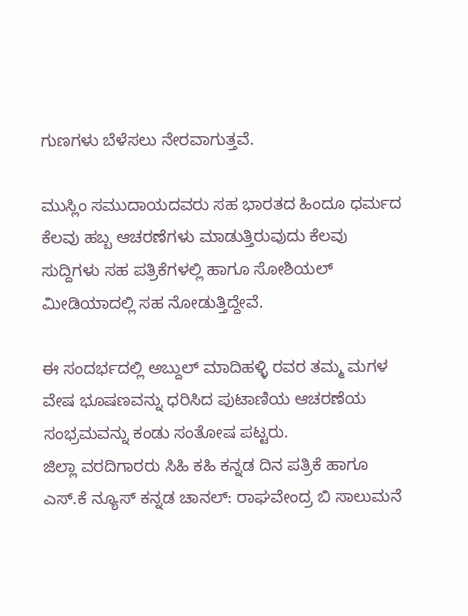ಗುಣಗಳು ಬೆಳೆಸಲು ನೇರವಾಗುತ್ತವೆ.

ಮುಸ್ಲಿಂ ಸಮುದಾಯದವರು ಸಹ ಭಾರತದ ಹಿಂದೂ ಧರ್ಮದ ಕೆಲವು ಹಬ್ಬ ಆಚರಣೆಗಳು ಮಾಡುತ್ತಿರುವುದು ಕೆಲವು ಸುದ್ದಿಗಳು ಸಹ ಪತ್ರಿಕೆಗಳಲ್ಲಿ ಹಾಗೂ ಸೋಶಿಯಲ್ ಮೀಡಿಯಾದಲ್ಲಿ ಸಹ ನೋಡುತ್ತಿದ್ದೇವೆ.

ಈ ಸಂದರ್ಭದಲ್ಲಿ ಅಬ್ದುಲ್ ಮಾದಿಹಳ್ಳಿ ರವರ ತಮ್ಮ ಮಗಳ ವೇಷ ಭೂಷಣವನ್ನು ಧರಿಸಿದ ಪುಟಾಣಿಯ ಆಚರಣೆಯ ಸಂಭ್ರಮವನ್ನು ಕಂಡು ಸಂತೋಷ ಪಟ್ಟರು.
ಜಿಲ್ಲಾ ವರದಿಗಾರರು ಸಿಹಿ ಕಹಿ ಕನ್ನಡ ದಿನ ಪತ್ರಿಕೆ ಹಾಗೂ ಎಸ್.ಕೆ ನ್ಯೂಸ್ ಕನ್ನಡ ಚಾನಲ್: ರಾಘವೇಂದ್ರ ಬಿ ಸಾಲುಮನೆ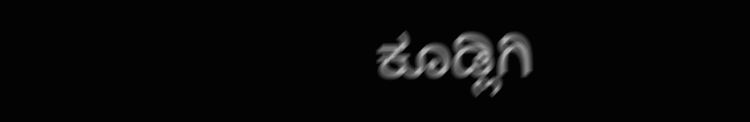ಕೂಡ್ಲಿಗಿ